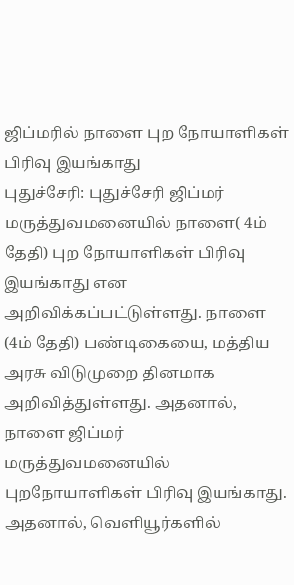ஜிப்மரில் நாளை புற நோயாளிகள் பிரிவு இயங்காது
புதுச்சேரி: புதுச்சேரி ஜிப்மர் மருத்துவமனையில் நாளை( 4ம் தேதி) புற நோயாளிகள் பிரிவு இயங்காது என அறிவிக்கப்பட்டுள்ளது. நாளை (4ம் தேதி) பண்டிகையை, மத்திய அரசு விடுமுறை தினமாக அறிவித்துள்ளது. அதனால், நாளை ஜிப்மர் மருத்துவமனையில் புறநோயாளிகள் பிரிவு இயங்காது. அதனால், வெளியூர்களில்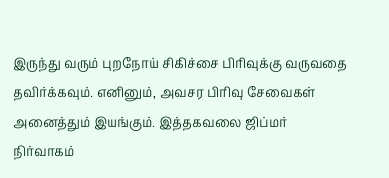இருந்து வரும் புறநோய் சிகிச்சை பிரிவுக்கு வருவதை தவிர்க்கவும். எனினும், அவசர பிரிவு சேவைகள் அனைத்தும் இயங்கும். இத்தகவலை ஜிப்மர் நிர்வாகம்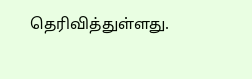தெரிவித்துள்ளது.